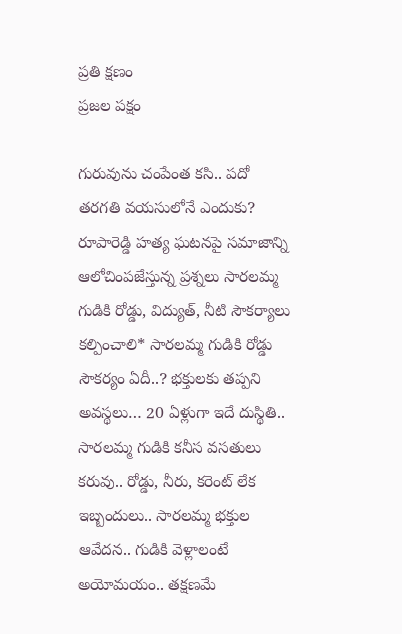ప్రతి క్షణం
ప్రజల పక్షం

గురువును చంపేంత కసి.. పదో తరగతి వయసులోనే ఎందుకు? రూపారెడ్డి హత్య ఘటనపై సమాజాన్ని ఆలోచింపజేస్తున్న ప్రశ్నలు సారలమ్మ గుడికి రోడ్డు, విద్యుత్, నీటి సౌకర్యాలు కల్పించాలి* సారలమ్మ గుడికి రోడ్డు సౌకర్యం ఏదీ..? భక్తులకు తప్పని అవస్థలు… 20 ఏళ్లుగా ఇదే దుస్థితి.. సారలమ్మ గుడికి కనీస వసతులు కరువు.. రోడ్డు, నీరు, కరెంట్ లేక ఇబ్బందులు.. సారలమ్మ భక్తుల ఆవేదన.. గుడికి వెళ్లాలంటే అయోమయం.. తక్షణమే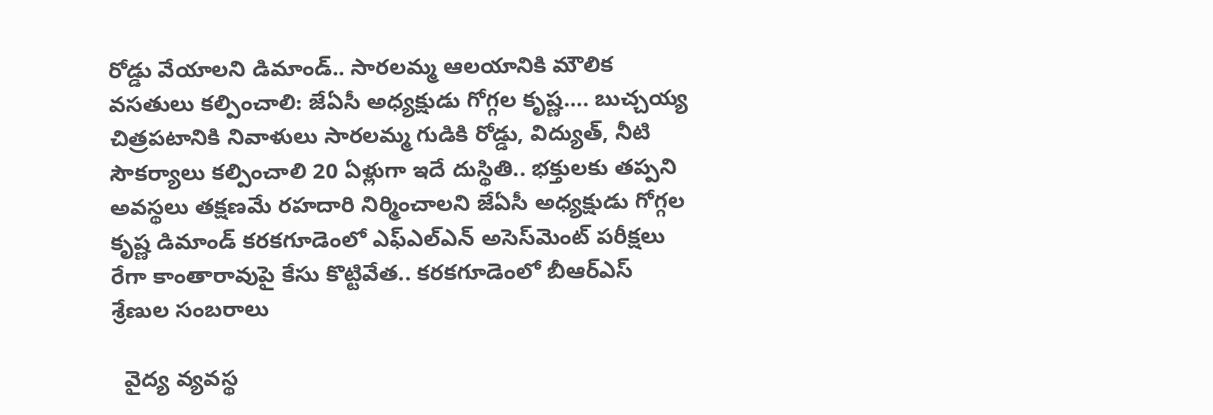రోడ్డు వేయాలని డిమాండ్.. సారలమ్మ ఆలయానికి మౌలిక వసతులు కల్పించాలి: జేఏసీ అధ్యక్షుడు గోగ్గల కృష్ణ…. బుచ్చయ్య చిత్రపటానికి నివాళులు సారలమ్మ గుడికి రోడ్డు, విద్యుత్, నీటి సౌకర్యాలు కల్పించాలి 20 ఏళ్లుగా ఇదే దుస్థితి.. భక్తులకు తప్పని అవస్థలు తక్షణమే రహదారి నిర్మించాలని జేఏసీ అధ్యక్షుడు గోగ్గల కృష్ణ డిమాండ్ కరకగూడెంలో ఎఫ్‌ఎల్‌ఎన్ అసెస్‌మెంట్ పరీక్షలు రేగా కాంతారావుపై కేసు కొట్టివేత.. కరకగూడెంలో బీఆర్ఎస్ శ్రేణుల సంబరాలు

  వైద్య వ్యవస్థ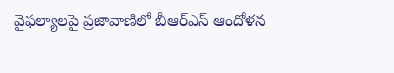వైఫల్యాలపై ప్రజావాణిలో బీఆర్ఎస్ ఆందోళన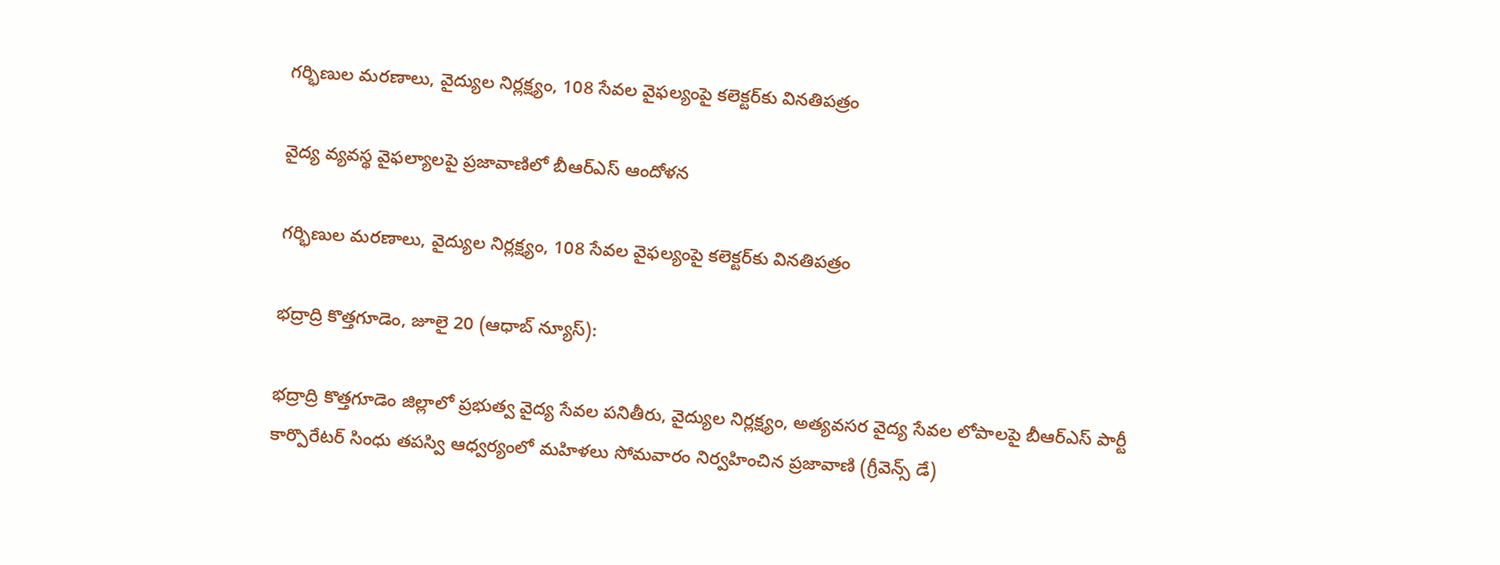గర్భిణుల మరణాలు, వైద్యుల నిర్లక్ష్యం, 108 సేవల వైఫల్యంపై కలెక్టర్‌కు వినతిపత్రం

వైద్య వ్యవస్థ వైఫల్యాలపై ప్రజావాణిలో బీఆర్ఎస్ ఆందోళన

గర్భిణుల మరణాలు, వైద్యుల నిర్లక్ష్యం, 108 సేవల వైఫల్యంపై కలెక్టర్‌కు వినతిపత్రం

భద్రాద్రి కొత్తగూడెం, జూలై 20 (ఆధాబ్ న్యూస్):

భద్రాద్రి కొత్తగూడెం జిల్లాలో ప్రభుత్వ వైద్య సేవల పనితీరు, వైద్యుల నిర్లక్ష్యం, అత్యవసర వైద్య సేవల లోపాలపై బీఆర్ఎస్ పార్టీ కార్పొరేటర్ సింధు తపస్వి ఆధ్వర్యంలో మహిళలు సోమవారం నిర్వహించిన ప్రజావాణి (గ్రీవెన్స్ డే)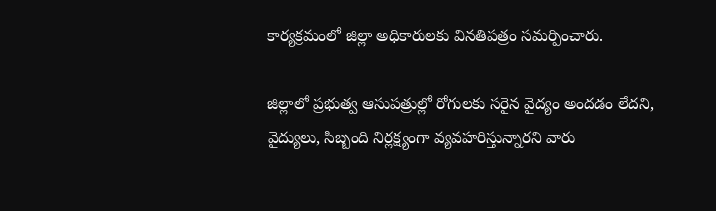కార్యక్రమంలో జిల్లా అధికారులకు వినతిపత్రం సమర్పించారు.

జిల్లాలో ప్రభుత్వ ఆసుపత్రుల్లో రోగులకు సరైన వైద్యం అందడం లేదని, వైద్యులు, సిబ్బంది నిర్లక్ష్యంగా వ్యవహరిస్తున్నారని వారు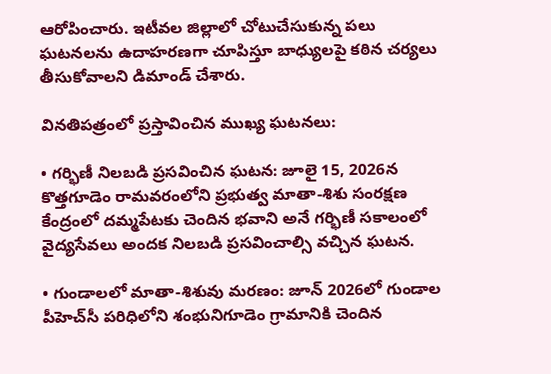ఆరోపించారు. ఇటీవల జిల్లాలో చోటుచేసుకున్న పలు ఘటనలను ఉదాహరణగా చూపిస్తూ బాధ్యులపై కఠిన చర్యలు తీసుకోవాలని డిమాండ్ చేశారు.

వినతిపత్రంలో ప్రస్తావించిన ముఖ్య ఘటనలు:

• గర్భిణీ నిలబడి ప్రసవించిన ఘటన: జూలై 15, 2026న కొత్తగూడెం రామవరంలోని ప్రభుత్వ మాతా-శిశు సంరక్షణ కేంద్రంలో దమ్మపేటకు చెందిన భవాని అనే గర్భిణీ సకాలంలో వైద్యసేవలు అందక నిలబడి ప్రసవించాల్సి వచ్చిన ఘటన.

• గుండాలలో మాతా-శిశువు మరణం: జూన్ 2026లో గుండాల పీహెచ్‌సీ పరిధిలోని శంభునిగూడెం గ్రామానికి చెందిన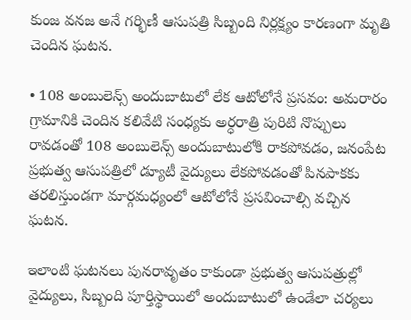కుంజ వనజ అనే గర్భిణీ ఆసుపత్రి సిబ్బంది నిర్లక్ష్యం కారణంగా మృతి చెందిన ఘటన.

• 108 అంబులెన్స్ అందుబాటులో లేక ఆటోలోనే ప్రసవం: అమరారం గ్రామానికి చెందిన కలివేటి సంధ్యకు అర్ధరాత్రి పురిటి నొప్పులు రావడంతో 108 అంబులెన్స్ అందుబాటులోకి రాకపోవడం, జనంపేట ప్రభుత్వ ఆసుపత్రిలో డ్యూటీ వైద్యులు లేకపోవడంతో పినపాకకు తరలిస్తుండగా మార్గమధ్యంలో ఆటోలోనే ప్రసవించాల్సి వచ్చిన ఘటన.

ఇలాంటి ఘటనలు పునరావృతం కాకుండా ప్రభుత్వ ఆసుపత్రుల్లో వైద్యులు, సిబ్బంది పూర్తిస్థాయిలో అందుబాటులో ఉండేలా చర్యలు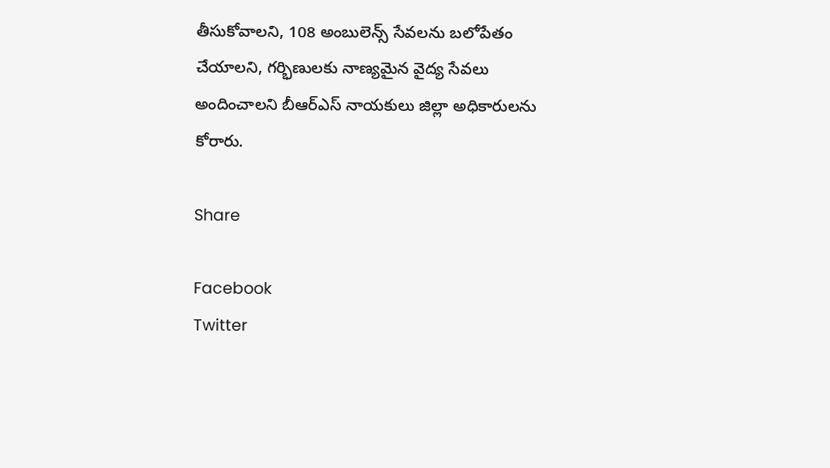తీసుకోవాలని, 108 అంబులెన్స్ సేవలను బలోపేతం చేయాలని, గర్భిణులకు నాణ్యమైన వైద్య సేవలు అందించాలని బీఆర్ఎస్ నాయకులు జిల్లా అధికారులను కోరారు.

Share

Facebook
Twitter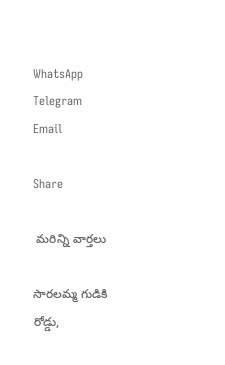WhatsApp
Telegram
Email

Share

 మరిన్ని వార్తలు

సారలమ్మ గుడికి రోడ్డు,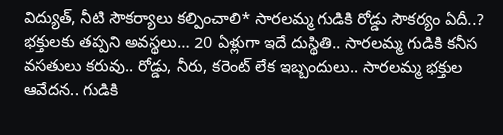విద్యుత్, నీటి సౌకర్యాలు కల్పించాలి* సారలమ్మ గుడికి రోడ్డు సౌకర్యం ఏదీ..? భక్తులకు తప్పని అవస్థలు… 20 ఏళ్లుగా ఇదే దుస్థితి.. సారలమ్మ గుడికి కనీస వసతులు కరువు.. రోడ్డు, నీరు, కరెంట్ లేక ఇబ్బందులు.. సారలమ్మ భక్తుల ఆవేదన.. గుడికి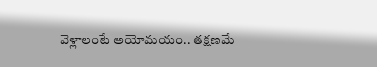వెళ్లాలంటే అయోమయం.. తక్షణమే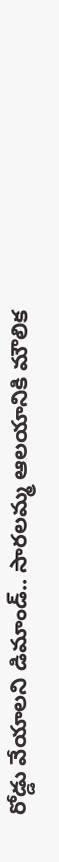రోడ్డు వేయాలని డిమాండ్.. సారలమ్మ ఆలయానికి మౌలిక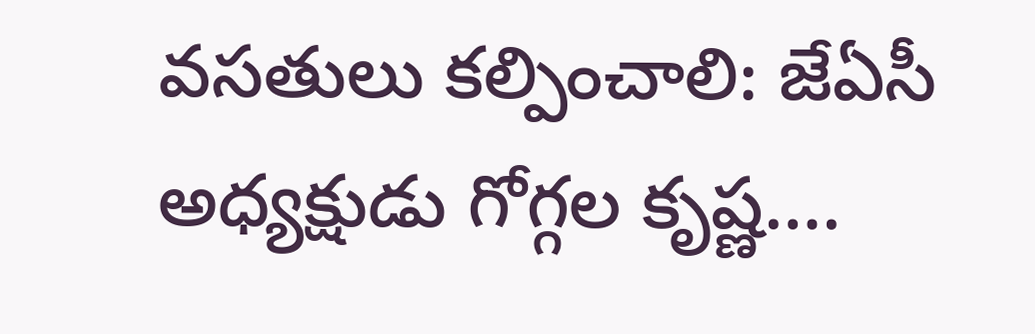వసతులు కల్పించాలి: జేఏసీ అధ్యక్షుడు గోగ్గల కృష్ణ….